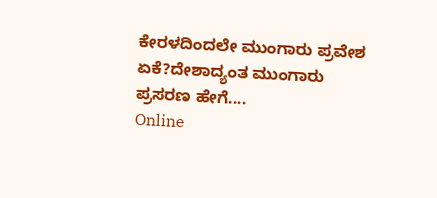ಕೇರಳದಿಂದಲೇ ಮುಂಗಾರು ಪ್ರವೇಶ ಏಕೆ?ದೇಶಾದ್ಯಂತ ಮುಂಗಾರು ಪ್ರಸರಣ ಹೇಗೆ....
Online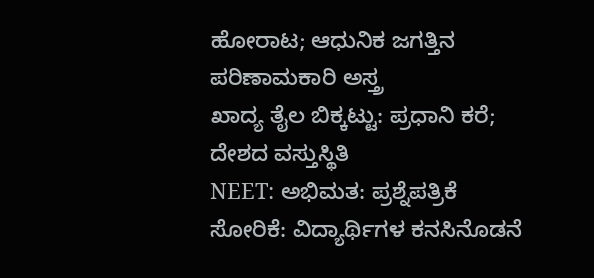ಹೋರಾಟ; ಆಧುನಿಕ ಜಗತ್ತಿನ ಪರಿಣಾಮಕಾರಿ ಅಸ್ತ್ರ
ಖಾದ್ಯ ತೈಲ ಬಿಕ್ಕಟ್ಟು: ಪ್ರಧಾನಿ ಕರೆ; ದೇಶದ ವಸ್ತುಸ್ಥಿತಿ
NEET: ಅಭಿಮತ: ಪ್ರಶ್ನೆಪತ್ರಿಕೆ ಸೋರಿಕೆ: ವಿದ್ಯಾರ್ಥಿಗಳ ಕನಸಿನೊಡನೆ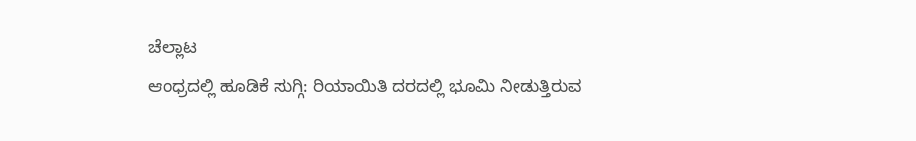ಚೆಲ್ಲಾಟ
ಆಂಧ್ರದಲ್ಲಿ ಹೂಡಿಕೆ ಸುಗ್ಗಿ: ರಿಯಾಯಿತಿ ದರದಲ್ಲಿ ಭೂಮಿ ನೀಡುತ್ತಿರುವ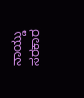ನಾಯ್ಡು ಸರಕಾರ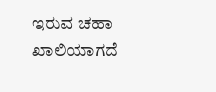ಇರುವ ಚಹಾ ಖಾಲಿಯಾಗದೆ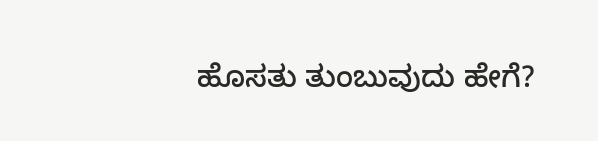ಹೊಸತು ತುಂಬುವುದು ಹೇಗೆ?